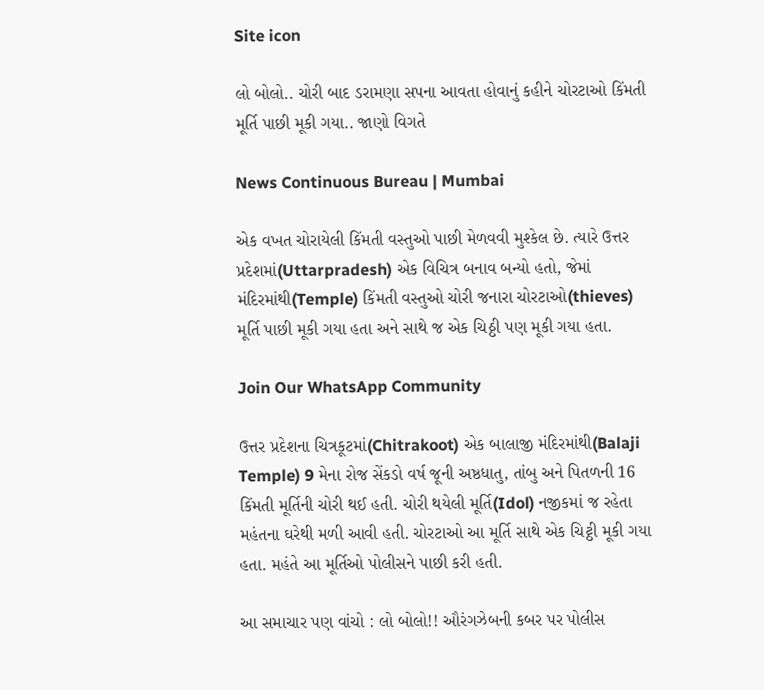Site icon

લો બોલો.. ચોરી બાદ ડરામણા સપના આવતા હોવાનું કહીને ચોરટાઓ કિંમતી મૂર્તિ પાછી મૂકી ગયા.. જાણો વિગતે

News Continuous Bureau | Mumbai

એક વખત ચોરાયેલી કિંમતી વસ્તુઓ પાછી મેળવવી મુશ્કેલ છે. ત્યારે ઉત્તર પ્રદેશમાં(Uttarpradesh) એક વિચિત્ર બનાવ બન્યો હતો, જેમાં મંદિરમાંથી(Temple) કિંમતી વસ્તુઓ ચોરી જનારા ચોરટાઓ(thieves) મૂર્તિ પાછી મૂકી ગયા હતા અને સાથે જ એક ચિઠ્ઠી પણ મૂકી ગયા હતા.

Join Our WhatsApp Community

ઉત્તર પ્રદેશના ચિત્રકૂટમાં(Chitrakoot) એક બાલાજી મંદિરમાંથી(Balaji Temple) 9 મેના રોજ સેંકડો વર્ષ જૂની અષ્ઠધાતુ, તાંબુ અને પિતળની 16 કિંમતી મૂર્તિની ચોરી થઈ હતી. ચોરી થયેલી મૂર્તિ(Idol) નજીકમાં જ રહેતા મહંતના ઘરેથી મળી આવી હતી. ચોરટાઓ આ મૂર્તિ સાથે એક ચિટ્ઠી મૂકી ગયા હતા. મહંતે આ મૂર્તિઓ પોલીસને પાછી કરી હતી.

આ સમાચાર પણ વાંચો : લો બોલો!! ઔરંગઝેબની કબર પર પોલીસ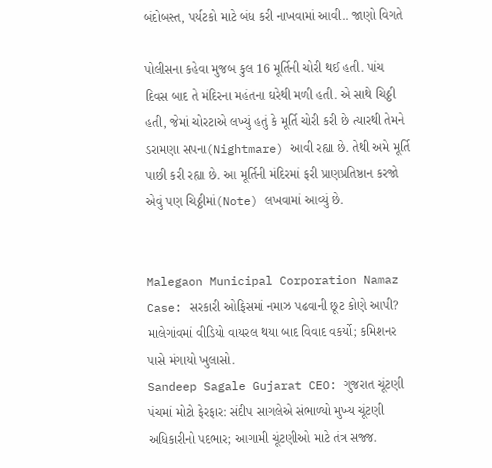બંદોબસ્ત, પર્યટકો માટે બંધ કરી નાખવામાં આવી.. જાણો વિગતે

પોલીસના કહેવા મુજબ કુલ 16 મૂર્તિની ચોરી થઈ હતી. પાંચ દિવસ બાદ તે મંદિરના મહંતના ઘરેથી મળી હતી. એ સાથે ચિઠ્ઠી હતી, જેમાં ચોરટાએ લખ્યું હતું કે મૂર્તિ ચોરી કરી છે ત્યારથી તેમને ડરામણા સપના(Nightmare) આવી રહ્યા છે. તેથી અમે મૂર્તિ પાછી કરી રહ્યા છે. આ મૂર્તિની મંદિરમાં ફરી પ્રાણપ્રતિષ્ઠાન કરજો એવું પણ ચિઠ્ઠીમાં(Note) લખવામાં આવ્યું છે.


Malegaon Municipal Corporation Namaz Case: સરકારી ઓફિસમાં નમાઝ પઢવાની છૂટ કોણે આપી? માલેગાંવમાં વીડિયો વાયરલ થયા બાદ વિવાદ વકર્યો; કમિશનર પાસે મંગાયો ખુલાસો.
Sandeep Sagale Gujarat CEO: ગુજરાત ચૂંટણી પંચમાં મોટો ફેરફાર: સંદીપ સાગલેએ સંભાળ્યો મુખ્ય ચૂંટણી અધિકારીનો પદભાર; આગામી ચૂંટણીઓ માટે તંત્ર સજ્જ.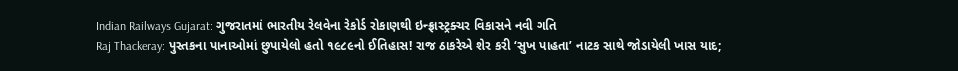Indian Railways Gujarat: ગુજરાતમાં ભારતીય રેલવેના રેકોર્ડ રોકાણથી ઇન્ફ્રાસ્ટ્રક્ચર વિકાસને નવી ગતિ
Raj Thackeray: પુસ્તકના પાનાઓમાં છુપાયેલો હતો ૧૯૮૯નો ઈતિહાસ! રાજ ઠાકરેએ શેર કરી ‘સુખ પાહતા’ નાટક સાથે જોડાયેલી ખાસ યાદ;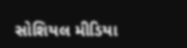સોશિયલ મીડિયા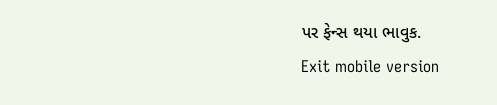પર ફેન્સ થયા ભાવુક.
Exit mobile version